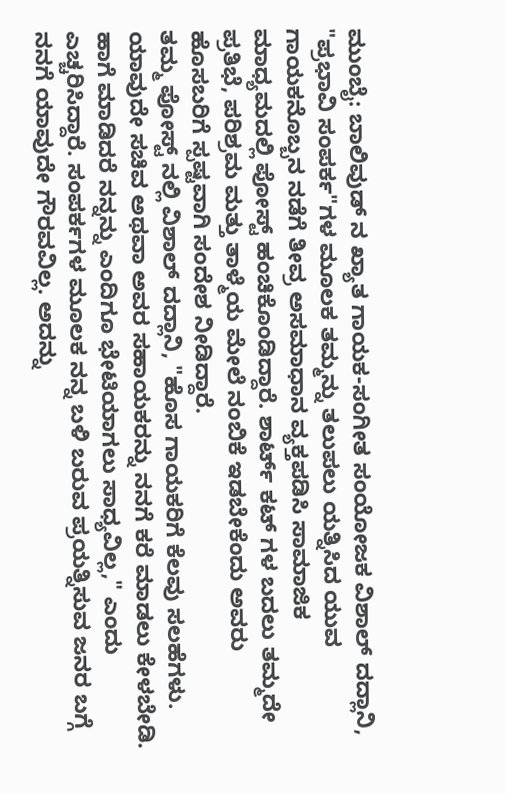ಮುಂಬೈ: ಬಾಲಿವುಡ್ ನ ಖ್ಯಾತ ಗಾಯಕ-ಸಂಗೀತ ಸಂಯೋಜಕ ವಿಶಾಲ್ ದದ್ಲಾನಿ, "ಪ್ರಭಾವಿ ಸಂಪರ್ಕ"ಗಳ ಮೂಲಕ ತಮ್ಮನ್ನು ತಲುಪಲು ಯತ್ನಿಸಿದ ಯುವ ಗಾಯಕನೊಬ್ಬನ ನಡೆಗೆ ತೀವ್ರ ಅಸಮಾಧಾನ ವ್ಯಕ್ತಪಡಿಸಿ ಸಾಮಾಜಿಕ ಮಾಧ್ಯಮದಲ್ಲಿ ಪೋಸ್ಟ್ ಹಂಚಿಕೊಂಡಿದ್ದಾರೆ. ಶಾರ್ಟ್ ಕಟ್ ಗಳ ಬದಲು ತಮ್ಮದೇ ಪ್ರತಿಭೆ, ಪರಿಶ್ರಮ ಮತ್ತು ತಾಳ್ಮೆಯ ಮೇಲೆ ನಂಬಿಕೆ ಇಡಬೇಕೆಂದು ಅವರು ಹೊಸಬರಿಗೆ ಸ್ಪಷ್ಟವಾಗಿ ಸಂದೇಶ ನೀಡಿದ್ದಾರೆ.
ತಮ್ಮ ಪೋಸ್ಟ್ ನಲ್ಲಿ ವಿಶಾಲ್ ದದ್ಲಾನಿ, "ಹೊಸ ಗಾಯಕರಿಗೆ ಕೆಲವು ಸಲಹೆಗಳು. ಯಾವುದೇ ಸಚಿವ ಅಥವಾ ಅವರ ಸಹಾಯಕರನ್ನು ನನಗೆ ಕರೆ ಮಾಡಲು ಕೇಳಬೇಡಿ. ಹಾಗೆ ಮಾಡಿದರೆ ನನ್ನನ್ನು ಎಂದಿಗೂ ಭೇಟಿಯಾಗಲು ಸಾಧ್ಯವಿಲ್ಲ," ಎಂದು ಎಚ್ಚರಿಸಿದ್ದಾರೆ. ಸಂಪರ್ಕಗಳ ಮೂಲಕ ನನ್ನ ಬಳಿ ಬರುವ ಪ್ರಯತ್ನಿಸುವ ಜನರ ಬಗ್ಗೆ ನನಗೆ ಯಾವುದೇ ಗೌರವವಿಲ್ಲ. ಅದನ್ನು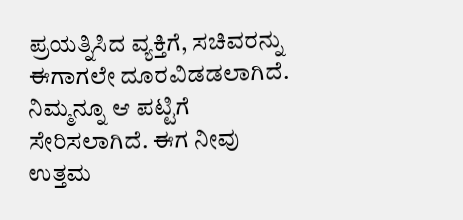ಪ್ರಯತ್ನಿಸಿದ ವ್ಯಕ್ತಿಗೆ, ಸಚಿವರನ್ನು ಈಗಾಗಲೇ ದೂರವಿಡಡಲಾಗಿದೆ. ನಿಮ್ಮನ್ನೂ ಆ ಪಟ್ಟಿಗೆ ಸೇರಿಸಲಾಗಿದೆ. ಈಗ ನೀವು ಉತ್ತಮ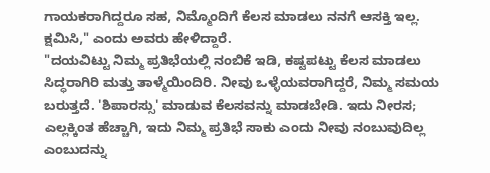ಗಾಯಕರಾಗಿದ್ದರೂ ಸಹ, ನಿಮ್ಮೊಂದಿಗೆ ಕೆಲಸ ಮಾಡಲು ನನಗೆ ಆಸಕ್ತಿ ಇಲ್ಲ. ಕ್ಷಮಿಸಿ," ಎಂದು ಅವರು ಹೇಳಿದ್ದಾರೆ.
"ದಯವಿಟ್ಟು ನಿಮ್ಮ ಪ್ರತಿಭೆಯಲ್ಲಿ ನಂಬಿಕೆ ಇಡಿ, ಕಷ್ಟಪಟ್ಟು ಕೆಲಸ ಮಾಡಲು ಸಿದ್ಧರಾಗಿರಿ ಮತ್ತು ತಾಳ್ಮೆಯಿಂದಿರಿ. ನೀವು ಒಳ್ಳೆಯವರಾಗಿದ್ದರೆ, ನಿಮ್ಮ ಸಮಯ ಬರುತ್ತದೆ. 'ಶಿಪಾರಸ್ಸು' ಮಾಡುವ ಕೆಲಸವನ್ನು ಮಾಡಬೇಡಿ. ಇದು ನೀರಸ; ಎಲ್ಲಕ್ಕಿಂತ ಹೆಚ್ಚಾಗಿ, ಇದು ನಿಮ್ಮ ಪ್ರತಿಭೆ ಸಾಕು ಎಂದು ನೀವು ನಂಬುವುದಿಲ್ಲ ಎಂಬುದನ್ನು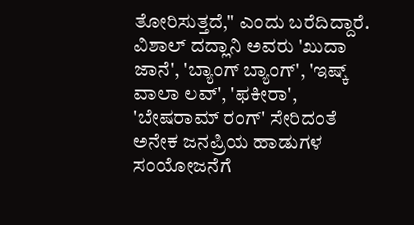ತೋರಿಸುತ್ತದೆ," ಎಂದು ಬರೆದಿದ್ದಾರೆ.
ವಿಶಾಲ್ ದದ್ಲಾನಿ ಅವರು 'ಖುದಾ ಜಾನೆ', 'ಬ್ಯಾಂಗ್ ಬ್ಯಾಂಗ್', 'ಇಷ್ಕ್ ವಾಲಾ ಲವ್', 'ಫಕೀರಾ', 'ಬೇಷರಾಮ್ ರಂಗ್' ಸೇರಿದಂತೆ ಅನೇಕ ಜನಪ್ರಿಯ ಹಾಡುಗಳ ಸಂಯೋಜನೆಗೆ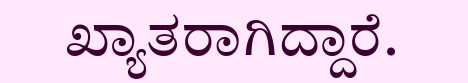ಖ್ಯಾತರಾಗಿದ್ದಾರೆ.